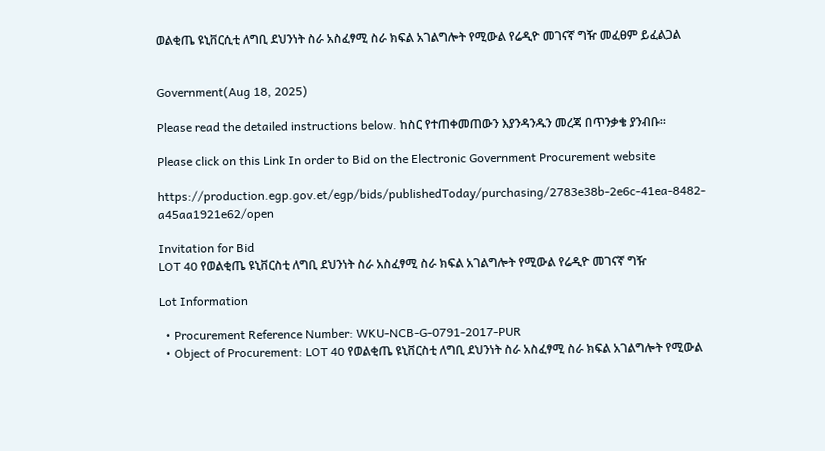ወልቂጤ ዩኒቨርሲቲ ለግቢ ደህንነት ስራ አስፈፃሚ ስራ ክፍል አገልግሎት የሚውል የሬዲዮ መገናኛ ግዥ መፈፀም ይፈልጋል


Government(Aug 18, 2025)

Please read the detailed instructions below. ከስር የተጠቀመጠውን እያንዳንዱን መረጃ በጥንቃቄ ያንብቡ።

Please click on this Link In order to Bid on the Electronic Government Procurement website

https://production.egp.gov.et/egp/bids/publishedToday/purchasing/2783e38b-2e6c-41ea-8482-a45aa1921e62/open

Invitation for Bid
LOT 40 የወልቂጤ ዩኒቨርስቲ ለግቢ ደህንነት ስራ አስፈፃሚ ስራ ክፍል አገልግሎት የሚውል የሬዲዮ መገናኛ ግዥ

Lot Information

  • Procurement Reference Number: WKU-NCB-G-0791-2017-PUR
  • Object of Procurement: LOT 40 የወልቂጤ ዩኒቨርስቲ ለግቢ ደህንነት ስራ አስፈፃሚ ስራ ክፍል አገልግሎት የሚውል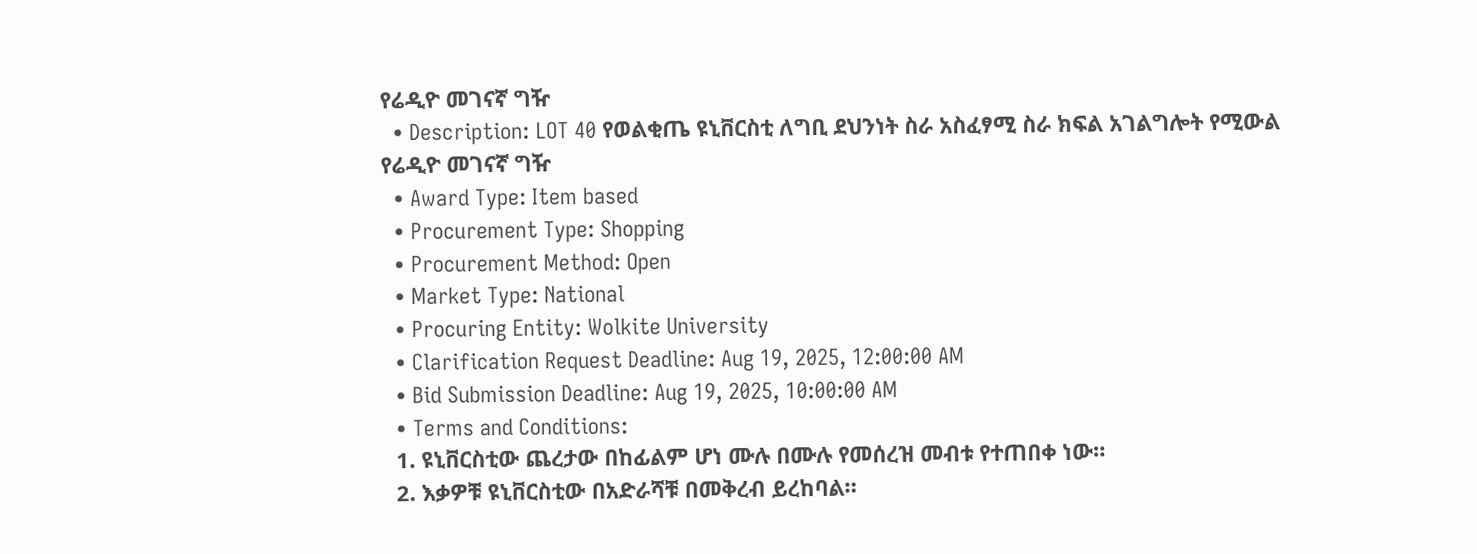የሬዲዮ መገናኛ ግዥ
  • Description: LOT 40 የወልቂጤ ዩኒቨርስቲ ለግቢ ደህንነት ስራ አስፈፃሚ ስራ ክፍል አገልግሎት የሚውል የሬዲዮ መገናኛ ግዥ
  • Award Type: Item based
  • Procurement Type: Shopping
  • Procurement Method: Open
  • Market Type: National
  • Procuring Entity: Wolkite University
  • Clarification Request Deadline: Aug 19, 2025, 12:00:00 AM
  • Bid Submission Deadline: Aug 19, 2025, 10:00:00 AM
  • Terms and Conditions:
  1. ዩኒቨርስቲው ጨረታው በከፊልም ሆነ ሙሉ በሙሉ የመሰረዝ መብቱ የተጠበቀ ነው።
  2. እቃዎቹ ዩኒቨርስቲው በአድራሻቹ በመቅረብ ይረከባል።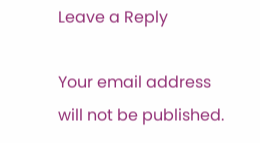Leave a Reply

Your email address will not be published.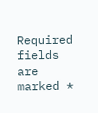Required fields are marked *